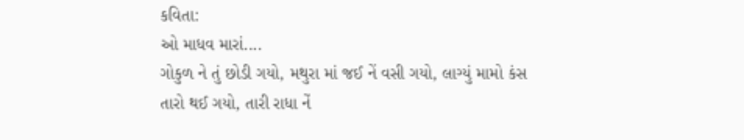કવિતા:
ઓ માધવ મારાં....
ગોકુળ ને તું છોડી ગયો, મથુરા માં જઈ નેં વસી ગયો, લાગ્યું મામો કંસ તારો થઈ ગયો, તારી રાધા નેં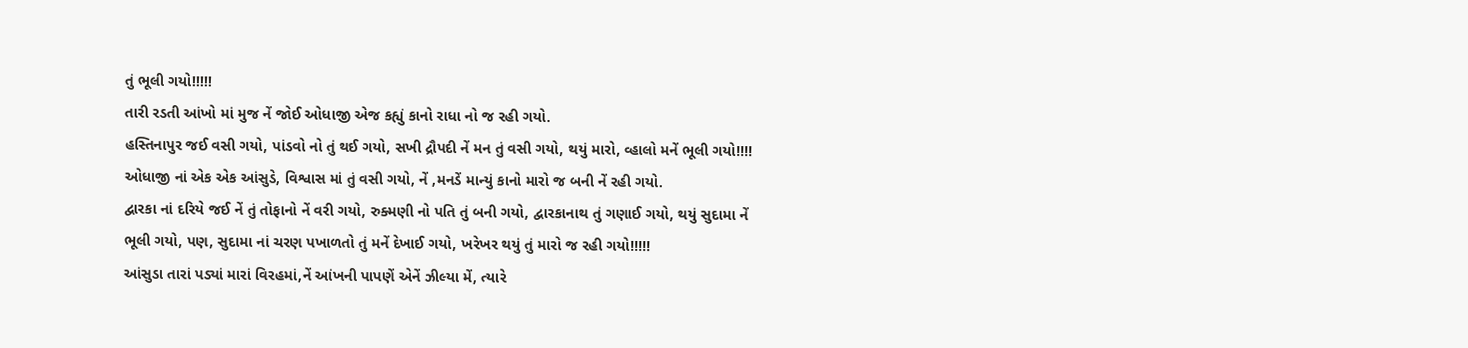તું ભૂલી ગયો!!!!!
તારી રડતી આંખો માં મુજ નેં જોઈ ઓધાજી એજ કહ્યું કાનો રાધા નો જ રહી ગયો.
હસ્તિનાપુર જઈ વસી ગયો, પાંડવો નો તું થઈ ગયો, સખી દ્રૌપદી નેં મન તું વસી ગયો, થયું મારો, વ્હાલો મનેં ભૂલી ગયો!!!!
ઓધાજી નાં એક એક આંસુડે, વિશ્વાસ માં તું વસી ગયો, નેં ,મનડેં માન્યું કાનો મારો જ બની નેં રહી ગયો.
દ્વારકા નાં દરિયે જઈ નેં તું તોફાનો નેં વરી ગયો, રુક્મણી નો પતિ તું બની ગયો, દ્વારકાનાથ તું ગણાઈ ગયો, થયું સુદામા નેં ભૂલી ગયો, પણ, સુદામા નાં ચરણ પખાળતો તું મનેં દેખાઈ ગયો, ખરેખર થયું તું મારો જ રહી ગયો!!!!!
આંસુડા તારાં પડ્યાં મારાં વિરહમાં,નેં આંખની પાપણેં એનેં ઝીલ્યા મેં, ત્યારે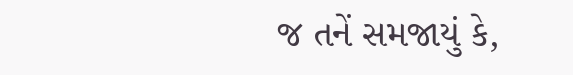જ તનેં સમજાયું કે,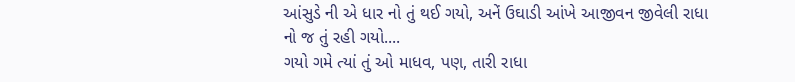આંસુડે ની એ ધાર નો તું થઈ ગયો, અનેં ઉઘાડી આંખે આજીવન જીવેલી રાધા નો જ તું રહી ગયો....
ગયો ગમે ત્યાં તું ઓ માધવ, પણ, તારી રાધા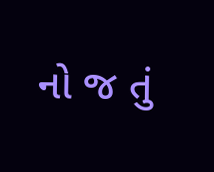નો જ તું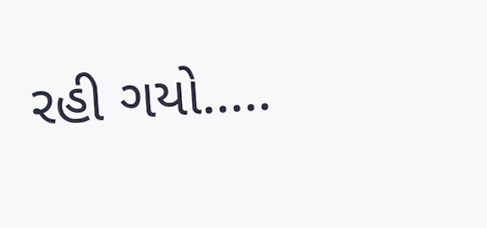રહી ગયો.....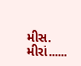મીસ. મીરાં......